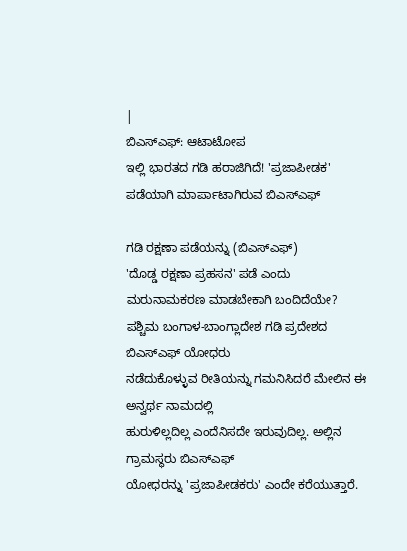|
ಬಿಎಸ್ಎಫ್: ಆಟಾಟೋಪ
ಇಲ್ಲಿ ಭಾರತದ ಗಡಿ ಹರಾಜಿಗಿದೆ! 'ಪ್ರಜಾಪೀಡಕ' ಪಡೆಯಾಗಿ ಮಾರ್ಪಾಟಾಗಿರುವ ಬಿಎಸ್ಎಫ್

ಗಡಿ ರಕ್ಷಣಾ ಪಡೆಯನ್ನು (ಬಿಎಸ್ಎಫ್)
'ದೊಡ್ಡ ರಕ್ಷಣಾ ಪ್ರಹಸನ' ಪಡೆ ಎಂದು ಮರುನಾಮಕರಣ ಮಾಡಬೇಕಾಗಿ ಬಂದಿದೆಯೇ?
ಪಶ್ಚಿಮ ಬಂಗಾಳ-ಬಾಂಗ್ಲಾದೇಶ ಗಡಿ ಪ್ರದೇಶದ ಬಿಎಸ್ಎಫ್ ಯೋಧರು
ನಡೆದುಕೊಳ್ಳುವ ರೀತಿಯನ್ನು ಗಮನಿಸಿದರೆ ಮೇಲಿನ ಈ ಅನ್ವರ್ಥ ನಾಮದಲ್ಲಿ
ಹುರುಳಿಲ್ಲದಿಲ್ಲ ಎಂದೆನಿಸದೇ ಇರುವುದಿಲ್ಲ. ಅಲ್ಲಿನ ಗ್ರಾಮಸ್ಥರು ಬಿಎಸ್ಎಫ್
ಯೋಧರನ್ನು 'ಪ್ರಜಾಪೀಡಕರು' ಎಂದೇ ಕರೆಯುತ್ತಾರೆ.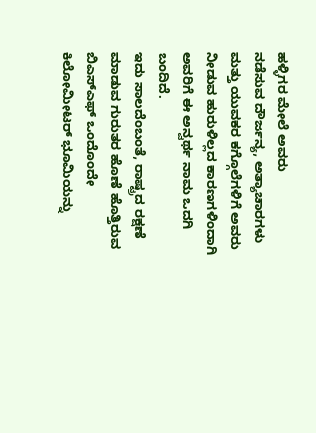ಹಳ್ಳಿಗರ ಮೇಲೆ ಅವರು
ನಡೆಸುವ ದೌರ್ಜನ್ಯ, ಅತ್ಯಾಚಾರಗಳು ಮತ್ತು ಯುವಕರ ಕಗ್ಗೊಲೆಗಳಿಗೆ ಅವರು
ನೀಡುವ ಹುರುಳಿಲ್ಲದ ಕಾರಣಗಳಿಂದಾಗಿ ಅವರಿಗೆ ಈ ಅನ್ವರ್ಥ ನಾಮ ಒದಗಿ ಬಂದಿದೆ.
ಇದು ಸಾಲದೆಂಬಂತೆ, ರಾಷ್ಟ್ರದ ರಕ್ಷಣೆ ಮಾಡುವ ಗುರುತರ ಹೊಣೆ ಹೊತ್ತಿರುವ
ಬಿಎಸ್ಎಫ್ ಒಂದೊಂದೇ ಕಿಲೋಮೀಟರ್ ಭೂಮಿಯನ್ನು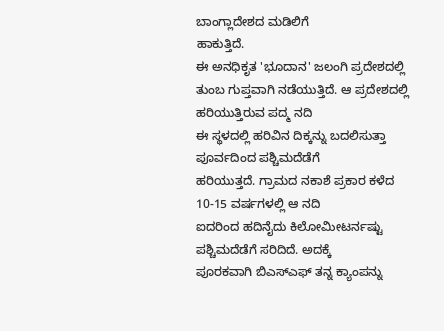ಬಾಂಗ್ಲಾದೇಶದ ಮಡಿಲಿಗೆ
ಹಾಕುತ್ತಿದೆ.
ಈ ಅನಧಿಕೃತ 'ಭೂದಾನ' ಜಲಂಗಿ ಪ್ರದೇಶದಲ್ಲಿ
ತುಂಬ ಗುಪ್ತವಾಗಿ ನಡೆಯುತ್ತಿದೆ. ಆ ಪ್ರದೇಶದಲ್ಲಿ ಹರಿಯುತ್ತಿರುವ ಪದ್ಮ ನದಿ
ಈ ಸ್ಥಳದಲ್ಲಿ ಹರಿವಿನ ದಿಕ್ಕನ್ನು ಬದಲಿಸುತ್ತಾ ಪೂರ್ವದಿಂದ ಪಶ್ಚಿಮದೆಡೆಗೆ
ಹರಿಯುತ್ತದೆ. ಗ್ರಾಮದ ನಕಾಶೆ ಪ್ರಕಾರ ಕಳೆದ 10-15 ವರ್ಷಗಳಲ್ಲಿ ಆ ನದಿ
ಐದರಿಂದ ಹದಿನೈದು ಕಿಲೋಮೀಟರ್ನಷ್ಟು ಪಶ್ಚಿಮದೆಡೆಗೆ ಸರಿದಿದೆ. ಅದಕ್ಕೆ
ಪೂರಕವಾಗಿ ಬಿಎಸ್ಎಫ್ ತನ್ನ ಕ್ಯಾಂಪನ್ನು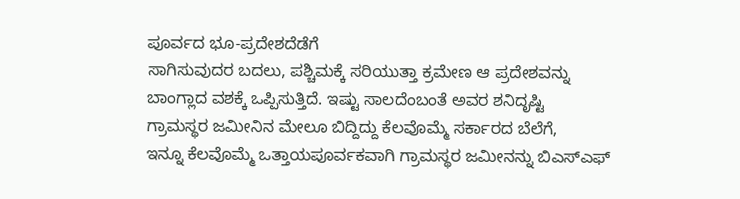ಪೂರ್ವದ ಭೂ-ಪ್ರದೇಶದೆಡೆಗೆ
ಸಾಗಿಸುವುದರ ಬದಲು, ಪಶ್ಚಿಮಕ್ಕೆ ಸರಿಯುತ್ತಾ ಕ್ರಮೇಣ ಆ ಪ್ರದೇಶವನ್ನು
ಬಾಂಗ್ಲಾದ ವಶಕ್ಕೆ ಒಪ್ಪಿಸುತ್ತಿದೆ. ಇಷ್ಟು ಸಾಲದೆಂಬಂತೆ ಅವರ ಶನಿದೃಷ್ಟಿ
ಗ್ರಾಮಸ್ಥರ ಜಮೀನಿನ ಮೇಲೂ ಬಿದ್ದಿದ್ದು ಕೆಲವೊಮ್ಮೆ ಸರ್ಕಾರದ ಬೆಲೆಗೆ,
ಇನ್ನೂ ಕೆಲವೊಮ್ಮೆ ಒತ್ತಾಯಪೂರ್ವಕವಾಗಿ ಗ್ರಾಮಸ್ಥರ ಜಮೀನನ್ನು ಬಿಎಸ್ಎಫ್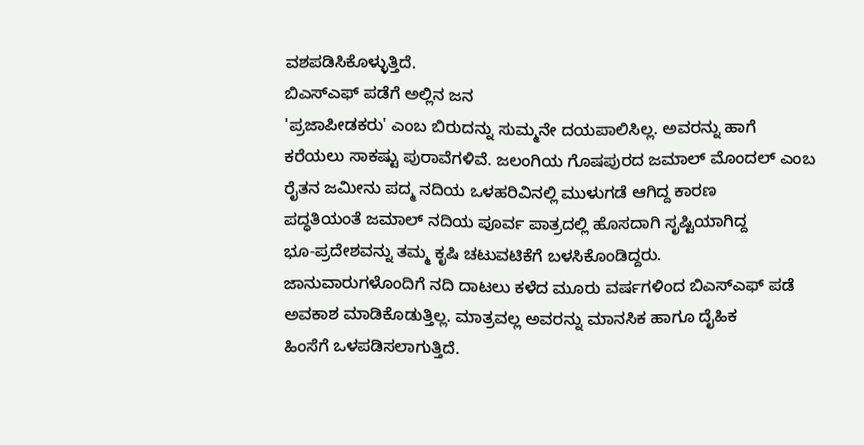ವಶಪಡಿಸಿಕೊಳ್ಳುತ್ತಿದೆ.
ಬಿಎಸ್ಎಫ್ ಪಡೆಗೆ ಅಲ್ಲಿನ ಜನ
'ಪ್ರಜಾಪೀಡಕರು' ಎಂಬ ಬಿರುದನ್ನು ಸುಮ್ಮನೇ ದಯಪಾಲಿಸಿಲ್ಲ. ಅವರನ್ನು ಹಾಗೆ
ಕರೆಯಲು ಸಾಕಷ್ಟು ಪುರಾವೆಗಳಿವೆ. ಜಲಂಗಿಯ ಗೊಷಪುರದ ಜಮಾಲ್ ಮೊಂದಲ್ ಎಂಬ
ರೈತನ ಜಮೀನು ಪದ್ಮ ನದಿಯ ಒಳಹರಿವಿನಲ್ಲಿ ಮುಳುಗಡೆ ಆಗಿದ್ದ ಕಾರಣ
ಪದ್ಧತಿಯಂತೆ ಜಮಾಲ್ ನದಿಯ ಪೂರ್ವ ಪಾತ್ರದಲ್ಲಿ ಹೊಸದಾಗಿ ಸೃಷ್ಟಿಯಾಗಿದ್ದ
ಭೂ-ಪ್ರದೇಶವನ್ನು ತಮ್ಮ ಕೃಷಿ ಚಟುವಟಿಕೆಗೆ ಬಳಸಿಕೊಂಡಿದ್ದರು.
ಜಾನುವಾರುಗಳೊಂದಿಗೆ ನದಿ ದಾಟಲು ಕಳೆದ ಮೂರು ವರ್ಷಗಳಿಂದ ಬಿಎಸ್ಎಫ್ ಪಡೆ
ಅವಕಾಶ ಮಾಡಿಕೊಡುತ್ತಿಲ್ಲ. ಮಾತ್ರವಲ್ಲ ಅವರನ್ನು ಮಾನಸಿಕ ಹಾಗೂ ದೈಹಿಕ
ಹಿಂಸೆಗೆ ಒಳಪಡಿಸಲಾಗುತ್ತಿದೆ.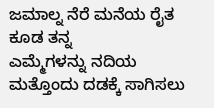ಜಮಾಲ್ನ ನೆರೆ ಮನೆಯ ರೈತ ಕೂಡ ತನ್ನ
ಎಮ್ಮೆಗಳನ್ನು ನದಿಯ ಮತ್ತೊಂದು ದಡಕ್ಕೆ ಸಾಗಿಸಲು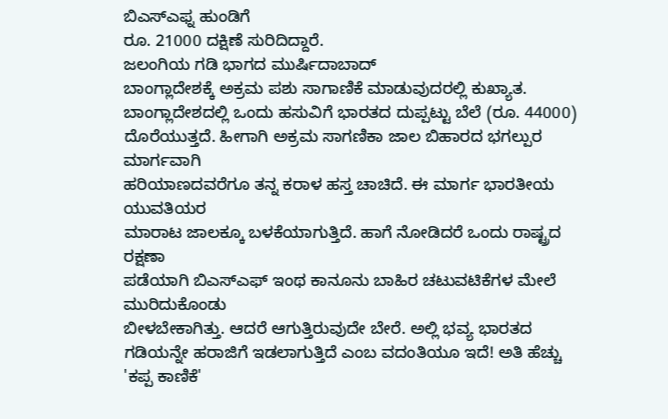ಬಿಎಸ್ಎಫ್ನ ಹುಂಡಿಗೆ
ರೂ. 21000 ದಕ್ಷಿಣೆ ಸುರಿದಿದ್ದಾರೆ.
ಜಲಂಗಿಯ ಗಡಿ ಭಾಗದ ಮುರ್ಷಿದಾಬಾದ್
ಬಾಂಗ್ಲಾದೇಶಕ್ಕೆ ಅಕ್ರಮ ಪಶು ಸಾಗಾಣಿಕೆ ಮಾಡುವುದರಲ್ಲಿ ಕುಖ್ಯಾತ.
ಬಾಂಗ್ಲಾದೇಶದಲ್ಲಿ ಒಂದು ಹಸುವಿಗೆ ಭಾರತದ ದುಪ್ಪಟ್ಟು ಬೆಲೆ (ರೂ. 44000)
ದೊರೆಯುತ್ತದೆ. ಹೀಗಾಗಿ ಅಕ್ರಮ ಸಾಗಣಿಕಾ ಜಾಲ ಬಿಹಾರದ ಭಗಲ್ಪುರ ಮಾರ್ಗವಾಗಿ
ಹರಿಯಾಣದವರೆಗೂ ತನ್ನ ಕರಾಳ ಹಸ್ತ ಚಾಚಿದೆ. ಈ ಮಾರ್ಗ ಭಾರತೀಯ ಯುವತಿಯರ
ಮಾರಾಟ ಜಾಲಕ್ಕೂ ಬಳಕೆಯಾಗುತ್ತಿದೆ. ಹಾಗೆ ನೋಡಿದರೆ ಒಂದು ರಾಷ್ಟ್ರದ ರಕ್ಷಣಾ
ಪಡೆಯಾಗಿ ಬಿಎಸ್ಎಫ್ ಇಂಥ ಕಾನೂನು ಬಾಹಿರ ಚಟುವಟಿಕೆಗಳ ಮೇಲೆ ಮುರಿದುಕೊಂಡು
ಬೀಳಬೇಕಾಗಿತ್ತು. ಆದರೆ ಆಗುತ್ತಿರುವುದೇ ಬೇರೆ. ಅಲ್ಲಿ ಭವ್ಯ ಭಾರತದ
ಗಡಿಯನ್ನೇ ಹರಾಜಿಗೆ ಇಡಲಾಗುತ್ತಿದೆ ಎಂಬ ವದಂತಿಯೂ ಇದೆ! ಅತಿ ಹೆಚ್ಚು
'ಕಪ್ಪ ಕಾಣಿಕೆ'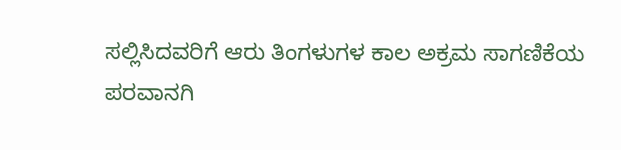ಸಲ್ಲಿಸಿದವರಿಗೆ ಆರು ತಿಂಗಳುಗಳ ಕಾಲ ಅಕ್ರಮ ಸಾಗಣಿಕೆಯ
ಪರವಾನಗಿ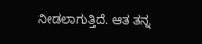ನೀಡಲಾಗುತ್ತಿದೆ. ಆತ ತನ್ನ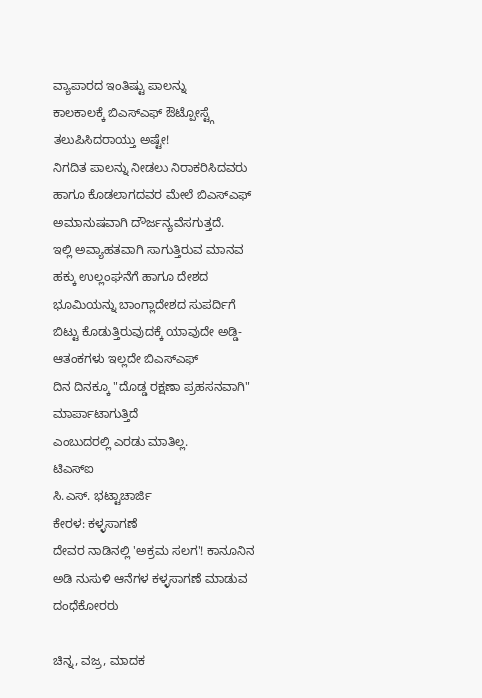ವ್ಯಾಪಾರದ ಇಂತಿಷ್ಟು ಪಾಲನ್ನು
ಕಾಲಕಾಲಕ್ಕೆ ಬಿಎಸ್ಎಫ್ ಔಟ್ಪೋಸ್ಟ್ಗೆ ತಲುಪಿಸಿದರಾಯ್ತು ಅಷ್ಟೇ!
ನಿಗದಿತ ಪಾಲನ್ನು ನೀಡಲು ನಿರಾಕರಿಸಿದವರು ಹಾಗೂ ಕೊಡಲಾಗದವರ ಮೇಲೆ ಬಿಎಸ್ಎಫ್
ಅಮಾನುಷವಾಗಿ ದೌರ್ಜನ್ಯವೆಸಗುತ್ತದೆ.
ಇಲ್ಲಿ ಅವ್ಯಾಹತವಾಗಿ ಸಾಗುತ್ತಿರುವ ಮಾನವ
ಹಕ್ಕು ಉಲ್ಲಂಘನೆಗೆ ಹಾಗೂ ದೇಶದ ಭೂಮಿಯನ್ನು ಬಾಂಗ್ಲಾದೇಶದ ಸುಪರ್ದಿಗೆ
ಬಿಟ್ಟು ಕೊಡುತ್ತಿರುವುದಕ್ಕೆ ಯಾವುದೇ ಅಡ್ಡಿ-ಆತಂಕಗಳು ಇಲ್ಲದೇ ಬಿಎಸ್ಎಫ್
ದಿನ ದಿನಕ್ಕೂ "ದೊಡ್ಡ ರಕ್ಷಣಾ ಪ್ರಹಸನವಾಗಿ" ಮಾರ್ಪಾಟಾಗುತ್ತಿದೆ
ಎಂಬುದರಲ್ಲಿ ಎರಡು ಮಾತಿಲ್ಲ.
ಟಿಎಸ್ಐ
ಸಿ.ಎಸ್. ಭಟ್ಟಾಚಾರ್ಜಿ
ಕೇರಳ: ಕಳ್ಳಸಾಗಣೆ
ದೇವರ ನಾಡಿನಲ್ಲಿ 'ಅಕ್ರಮ ಸಲಗ'! ಕಾನೂನಿನ ಅಡಿ ನುಸುಳಿ ಆನೆಗಳ ಕಳ್ಳಸಾಗಣೆ ಮಾಡುವ ದಂಧೆಕೋರರು

ಚಿನ್ನ, ವಜ್ರ, ಮಾದಕ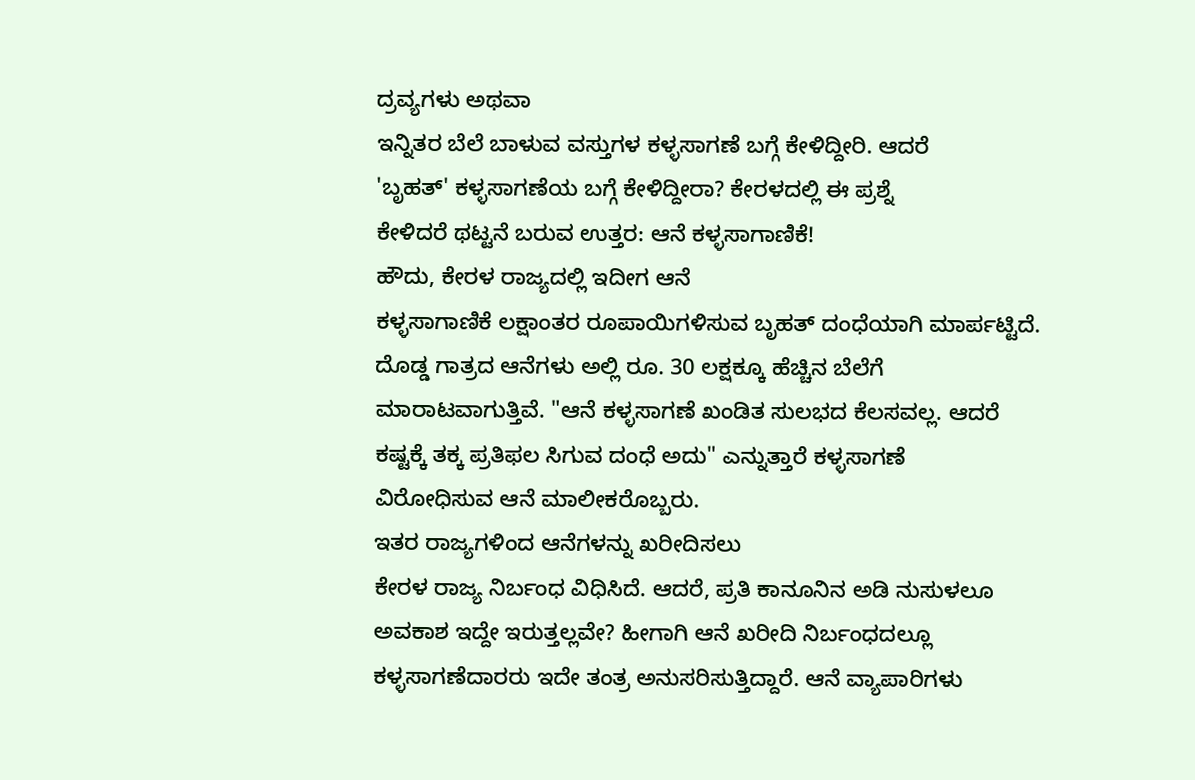ದ್ರವ್ಯಗಳು ಅಥವಾ
ಇನ್ನಿತರ ಬೆಲೆ ಬಾಳುವ ವಸ್ತುಗಳ ಕಳ್ಳಸಾಗಣೆ ಬಗ್ಗೆ ಕೇಳಿದ್ದೀರಿ. ಆದರೆ
'ಬೃಹತ್' ಕಳ್ಳಸಾಗಣೆಯ ಬಗ್ಗೆ ಕೇಳಿದ್ದೀರಾ? ಕೇರಳದಲ್ಲಿ ಈ ಪ್ರಶ್ನೆ
ಕೇಳಿದರೆ ಥಟ್ಟನೆ ಬರುವ ಉತ್ತರ: ಆನೆ ಕಳ್ಳಸಾಗಾಣಿಕೆ!
ಹೌದು, ಕೇರಳ ರಾಜ್ಯದಲ್ಲಿ ಇದೀಗ ಆನೆ
ಕಳ್ಳಸಾಗಾಣಿಕೆ ಲಕ್ಷಾಂತರ ರೂಪಾಯಿಗಳಿಸುವ ಬೃಹತ್ ದಂಧೆಯಾಗಿ ಮಾರ್ಪಟ್ಟಿದೆ.
ದೊಡ್ಡ ಗಾತ್ರದ ಆನೆಗಳು ಅಲ್ಲಿ ರೂ. 30 ಲಕ್ಷಕ್ಕೂ ಹೆಚ್ಚಿನ ಬೆಲೆಗೆ
ಮಾರಾಟವಾಗುತ್ತಿವೆ. "ಆನೆ ಕಳ್ಳಸಾಗಣೆ ಖಂಡಿತ ಸುಲಭದ ಕೆಲಸವಲ್ಲ. ಆದರೆ
ಕಷ್ಟಕ್ಕೆ ತಕ್ಕ ಪ್ರತಿಫಲ ಸಿಗುವ ದಂಧೆ ಅದು" ಎನ್ನುತ್ತಾರೆ ಕಳ್ಳಸಾಗಣೆ
ವಿರೋಧಿಸುವ ಆನೆ ಮಾಲೀಕರೊಬ್ಬರು.
ಇತರ ರಾಜ್ಯಗಳಿಂದ ಆನೆಗಳನ್ನು ಖರೀದಿಸಲು
ಕೇರಳ ರಾಜ್ಯ ನಿರ್ಬಂಧ ವಿಧಿಸಿದೆ. ಆದರೆ, ಪ್ರತಿ ಕಾನೂನಿನ ಅಡಿ ನುಸುಳಲೂ
ಅವಕಾಶ ಇದ್ದೇ ಇರುತ್ತಲ್ಲವೇ? ಹೀಗಾಗಿ ಆನೆ ಖರೀದಿ ನಿರ್ಬಂಧದಲ್ಲೂ
ಕಳ್ಳಸಾಗಣೆದಾರರು ಇದೇ ತಂತ್ರ ಅನುಸರಿಸುತ್ತಿದ್ದಾರೆ. ಆನೆ ವ್ಯಾಪಾರಿಗಳು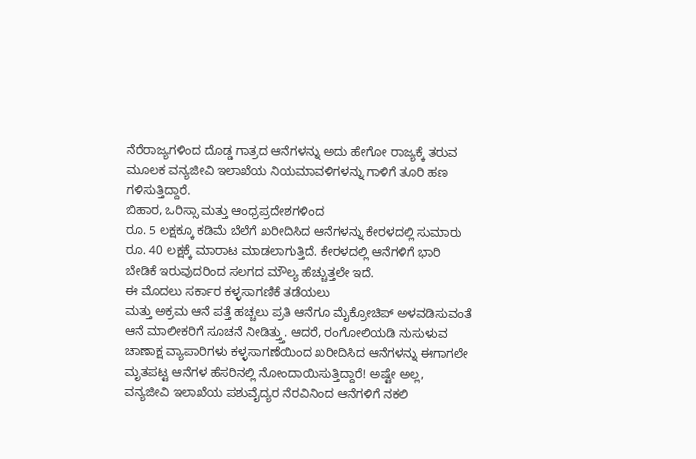ನೆರೆರಾಜ್ಯಗಳಿಂದ ದೊಡ್ಡ ಗಾತ್ರದ ಆನೆಗಳನ್ನು ಅದು ಹೇಗೋ ರಾಜ್ಯಕ್ಕೆ ತರುವ
ಮೂಲಕ ವನ್ಯಜೀವಿ ಇಲಾಖೆಯ ನಿಯಮಾವಳಿಗಳನ್ನು ಗಾಳಿಗೆ ತೂರಿ ಹಣ
ಗಳಿಸುತ್ತಿದ್ದಾರೆ.
ಬಿಹಾರ, ಒರಿಸ್ಸಾ ಮತ್ತು ಆಂಧ್ರಪ್ರದೇಶಗಳಿಂದ
ರೂ. 5 ಲಕ್ಷಕ್ಕೂ ಕಡಿಮೆ ಬೆಲೆಗೆ ಖರೀದಿಸಿದ ಆನೆಗಳನ್ನು ಕೇರಳದಲ್ಲಿ ಸುಮಾರು
ರೂ. 40 ಲಕ್ಷಕ್ಕೆ ಮಾರಾಟ ಮಾಡಲಾಗುತ್ತಿದೆ. ಕೇರಳದಲ್ಲಿ ಆನೆಗಳಿಗೆ ಭಾರಿ
ಬೇಡಿಕೆ ಇರುವುದರಿಂದ ಸಲಗದ ಮೌಲ್ಯ ಹೆಚ್ಚುತ್ತಲೇ ಇದೆ.
ಈ ಮೊದಲು ಸರ್ಕಾರ ಕಳ್ಳಸಾಗಣಿಕೆ ತಡೆಯಲು
ಮತ್ತು ಅಕ್ರಮ ಆನೆ ಪತ್ತೆ ಹಚ್ಚಲು ಪ್ರತಿ ಆನೆಗೂ ಮೈಕ್ರೋಚಿಪ್ ಅಳವಡಿಸುವಂತೆ
ಆನೆ ಮಾಲೀಕರಿಗೆ ಸೂಚನೆ ನೀಡಿತ್ತ್ತು. ಆದರೆ, ರಂಗೋಲಿಯಡಿ ನುಸುಳುವ
ಚಾಣಾಕ್ಷ ವ್ಯಾಪಾರಿಗಳು ಕಳ್ಳಸಾಗಣೆಯಿಂದ ಖರೀದಿಸಿದ ಆನೆಗಳನ್ನು ಈಗಾಗಲೇ
ಮೃತಪಟ್ಟ ಆನೆಗಳ ಹೆಸರಿನಲ್ಲಿ ನೋಂದಾಯಿಸುತ್ತಿದ್ದಾರೆ! ಅಷ್ಟೇ ಅಲ್ಲ,
ವನ್ಯಜೀವಿ ಇಲಾಖೆಯ ಪಶುವೈದ್ಯರ ನೆರವಿನಿಂದ ಆನೆಗಳಿಗೆ ನಕಲಿ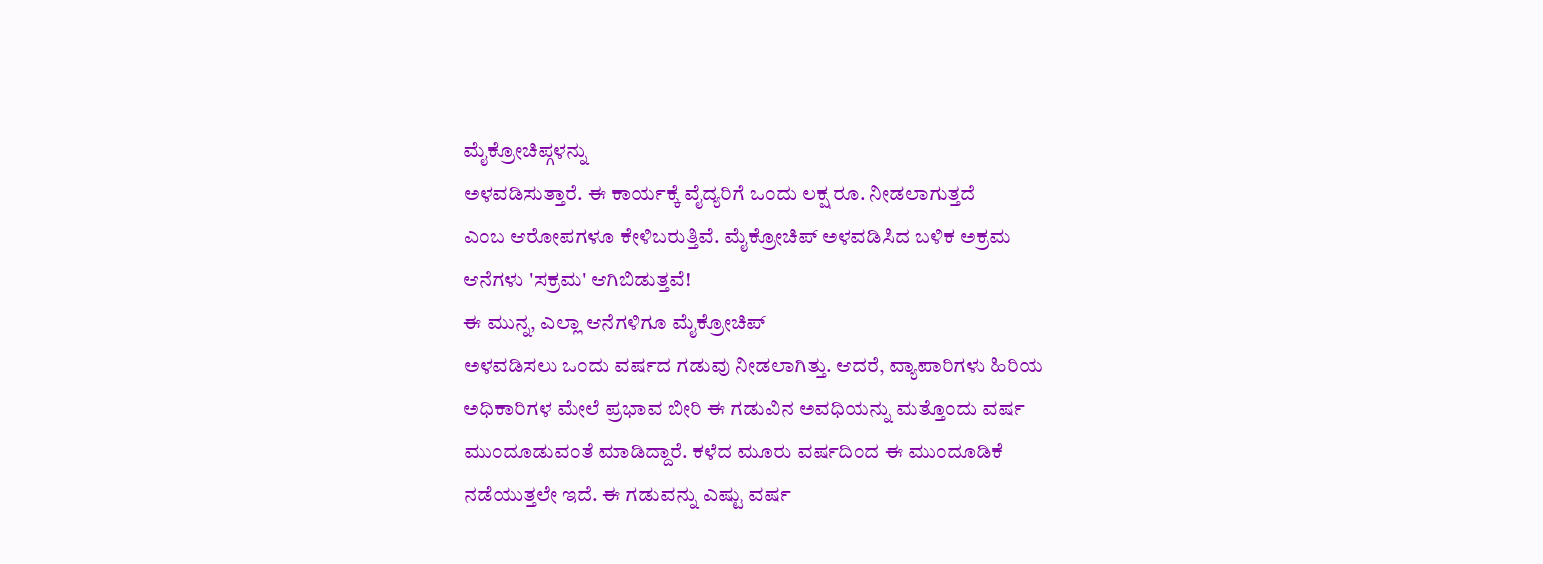ಮೈಕ್ರೋಚಿಪ್ಗಳನ್ನು
ಅಳವಡಿಸುತ್ತಾರೆ. ಈ ಕಾರ್ಯಕ್ಕೆ ವೈದ್ಯರಿಗೆ ಒಂದು ಲಕ್ಷ ರೂ. ನೀಡಲಾಗುತ್ತದೆ
ಎಂಬ ಆರೋಪಗಳೂ ಕೇಳಿಬರುತ್ತಿವೆ. ಮೈಕ್ರೋಚಿಪ್ ಅಳವಡಿಸಿದ ಬಳಿಕ ಅಕ್ರಮ
ಆನೆಗಳು 'ಸಕ್ರಮ' ಆಗಿಬಿಡುತ್ತವೆ!
ಈ ಮುನ್ನ, ಎಲ್ಲಾ ಆನೆಗಳಿಗೂ ಮೈಕ್ರೋಚಿಪ್
ಅಳವಡಿಸಲು ಒಂದು ವರ್ಷದ ಗಡುವು ನೀಡಲಾಗಿತ್ತು. ಆದರೆ, ವ್ಯಾಪಾರಿಗಳು ಹಿರಿಯ
ಅಧಿಕಾರಿಗಳ ಮೇಲೆ ಪ್ರಭಾವ ಬೀರಿ ಈ ಗಡುವಿನ ಅವಧಿಯನ್ನು ಮತ್ತೊಂದು ವರ್ಷ
ಮುಂದೂಡುವಂತೆ ಮಾಡಿದ್ದಾರೆ. ಕಳೆದ ಮೂರು ವರ್ಷದಿಂದ ಈ ಮುಂದೂಡಿಕೆ
ನಡೆಯುತ್ತಲೇ ಇದೆ. ಈ ಗಡುವನ್ನು ಎಷ್ಟು ವರ್ಷ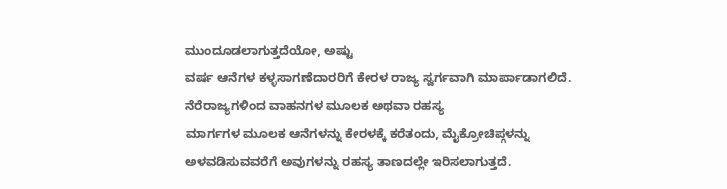ಮುಂದೂಡಲಾಗುತ್ತದೆಯೋ, ಅಷ್ಟು
ವರ್ಷ ಆನೆಗಳ ಕಳ್ಳಸಾಗಣೆದಾರರಿಗೆ ಕೇರಳ ರಾಜ್ಯ ಸ್ವರ್ಗವಾಗಿ ಮಾರ್ಪಾಡಾಗಲಿದೆ.
ನೆರೆರಾಜ್ಯಗಳಿಂದ ವಾಹನಗಳ ಮೂಲಕ ಅಥವಾ ರಹಸ್ಯ
ಮಾರ್ಗಗಳ ಮೂಲಕ ಆನೆಗಳನ್ನು ಕೇರಳಕ್ಕೆ ಕರೆತಂದು, ಮೈಕ್ರೋಚಿಪ್ಗಳನ್ನು
ಅಳವಡಿಸುವವರೆಗೆ ಅವುಗಳನ್ನು ರಹಸ್ಯ ತಾಣದಲ್ಲೇ ಇರಿಸಲಾಗುತ್ತದೆ.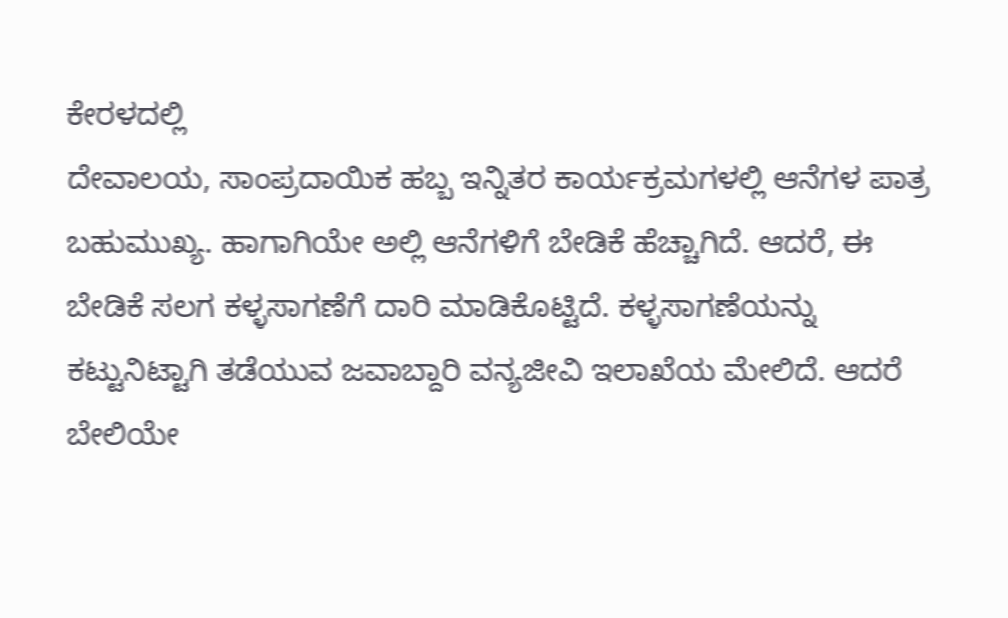ಕೇರಳದಲ್ಲಿ
ದೇವಾಲಯ, ಸಾಂಪ್ರದಾಯಿಕ ಹಬ್ಬ ಇನ್ನಿತರ ಕಾರ್ಯಕ್ರಮಗಳಲ್ಲಿ ಆನೆಗಳ ಪಾತ್ರ
ಬಹುಮುಖ್ಯ. ಹಾಗಾಗಿಯೇ ಅಲ್ಲಿ ಆನೆಗಳಿಗೆ ಬೇಡಿಕೆ ಹೆಚ್ಚಾಗಿದೆ. ಆದರೆ, ಈ
ಬೇಡಿಕೆ ಸಲಗ ಕಳ್ಳಸಾಗಣೆಗೆ ದಾರಿ ಮಾಡಿಕೊಟ್ಟಿದೆ. ಕಳ್ಳಸಾಗಣೆಯನ್ನು
ಕಟ್ಟುನಿಟ್ಟಾಗಿ ತಡೆಯುವ ಜವಾಬ್ದಾರಿ ವನ್ಯಜೀವಿ ಇಲಾಖೆಯ ಮೇಲಿದೆ. ಆದರೆ
ಬೇಲಿಯೇ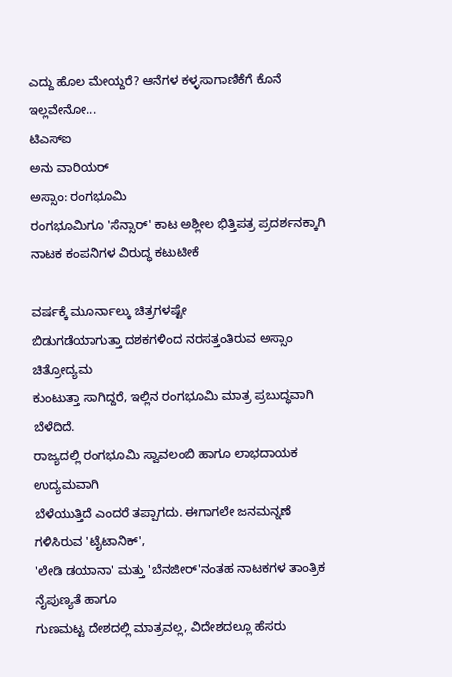ಎದ್ದು ಹೊಲ ಮೇಯ್ದರೆ? ಆನೆಗಳ ಕಳ್ಳಸಾಗಾಣಿಕೆಗೆ ಕೊನೆ ಇಲ್ಲವೇನೋ...
ಟಿಎಸ್ಐ
ಅನು ವಾರಿಯರ್
ಅಸ್ಸಾಂ: ರಂಗಭೂಮಿ
ರಂಗಭೂಮಿಗೂ 'ಸೆನ್ಸಾರ್' ಕಾಟ ಅಶ್ಲೀಲ ಭಿತ್ತಿಪತ್ರ ಪ್ರದರ್ಶನಕ್ಕಾಗಿ ನಾಟಕ ಕಂಪನಿಗಳ ವಿರುದ್ಧ ಕಟುಟೀಕೆ

ವರ್ಷಕ್ಕೆ ಮೂರ್ನಾಲ್ಕು ಚಿತ್ರಗಳಷ್ಟೇ
ಬಿಡುಗಡೆಯಾಗುತ್ತಾ ದಶಕಗಳಿಂದ ನರಸತ್ತಂತಿರುವ ಅಸ್ಸಾಂ ಚಿತ್ರೋದ್ಯಮ
ಕುಂಟುತ್ತಾ ಸಾಗಿದ್ದರೆ, ಇಲ್ಲಿನ ರಂಗಭೂಮಿ ಮಾತ್ರ ಪ್ರಬುದ್ಧವಾಗಿ ಬೆಳೆದಿದೆ.
ರಾಜ್ಯದಲ್ಲಿ ರಂಗಭೂಮಿ ಸ್ವಾವಲಂಬಿ ಹಾಗೂ ಲಾಭದಾಯಕ ಉದ್ಯಮವಾಗಿ
ಬೆಳೆಯುತ್ತಿದೆ ಎಂದರೆ ತಪ್ಪಾಗದು. ಈಗಾಗಲೇ ಜನಮನ್ನಣೆ ಗಳಿಸಿರುವ 'ಟೈಟಾನಿಕ್',
'ಲೇಡಿ ಡಯಾನಾ' ಮತ್ತು 'ಬೆನಜೀರ್'ನಂತಹ ನಾಟಕಗಳ ತಾಂತ್ರಿಕ ನೈಪುಣ್ಯತೆ ಹಾಗೂ
ಗುಣಮಟ್ಟ ದೇಶದಲ್ಲಿ ಮಾತ್ರವಲ್ಲ, ವಿದೇಶದಲ್ಲೂ ಹೆಸರು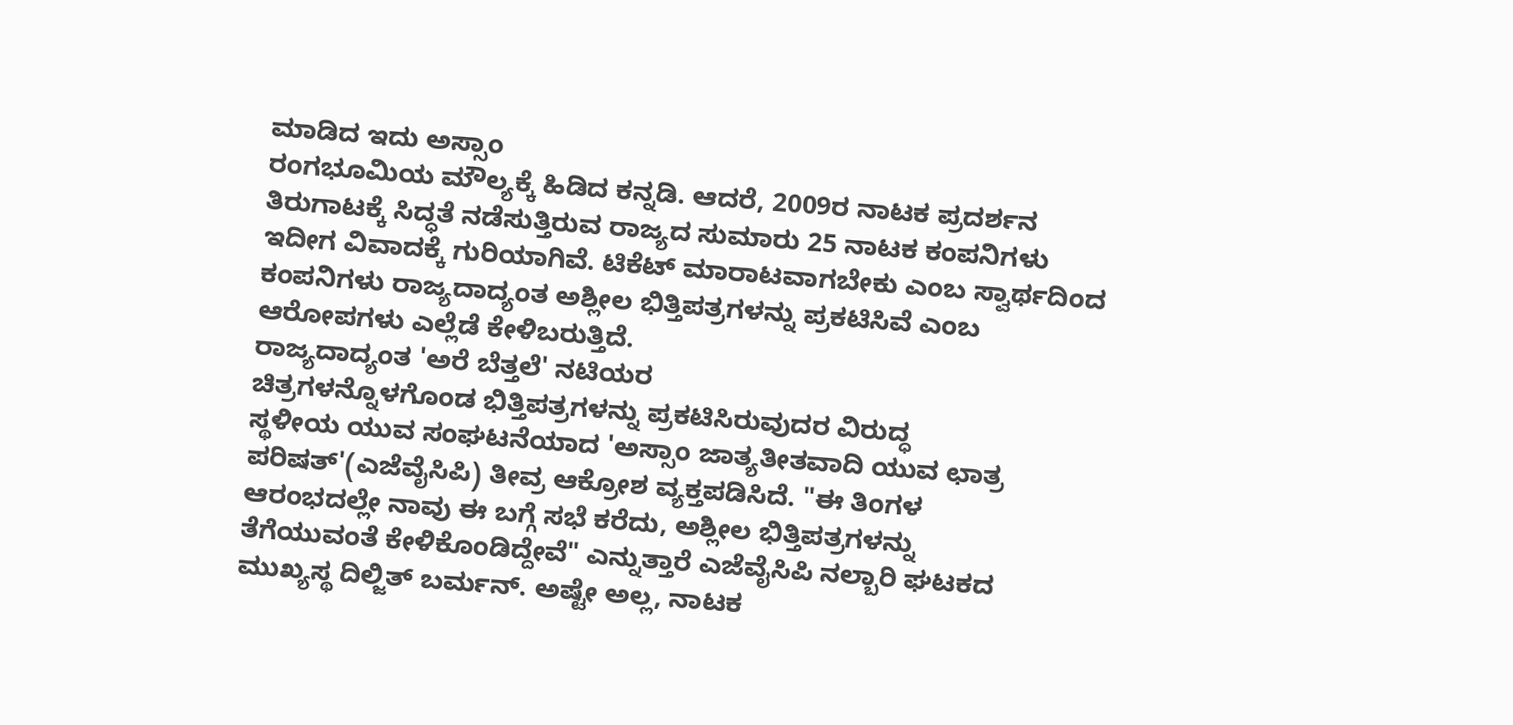ಮಾಡಿದ ಇದು ಅಸ್ಸಾಂ
ರಂಗಭೂಮಿಯ ಮೌಲ್ಯಕ್ಕೆ ಹಿಡಿದ ಕನ್ನಡಿ. ಆದರೆ, 2009ರ ನಾಟಕ ಪ್ರದರ್ಶನ
ತಿರುಗಾಟಕ್ಕೆ ಸಿದ್ಧತೆ ನಡೆಸುತ್ತಿರುವ ರಾಜ್ಯದ ಸುಮಾರು 25 ನಾಟಕ ಕಂಪನಿಗಳು
ಇದೀಗ ವಿವಾದಕ್ಕೆ ಗುರಿಯಾಗಿವೆ. ಟಿಕೆಟ್ ಮಾರಾಟವಾಗಬೇಕು ಎಂಬ ಸ್ವಾರ್ಥದಿಂದ
ಕಂಪನಿಗಳು ರಾಜ್ಯದಾದ್ಯಂತ ಅಶ್ಲೀಲ ಭಿತ್ತಿಪತ್ರಗಳನ್ನು ಪ್ರಕಟಿಸಿವೆ ಎಂಬ
ಆರೋಪಗಳು ಎಲ್ಲೆಡೆ ಕೇಳಿಬರುತ್ತಿದೆ.
ರಾಜ್ಯದಾದ್ಯಂತ 'ಅರೆ ಬೆತ್ತಲೆ' ನಟಿಯರ
ಚಿತ್ರಗಳನ್ನೊಳಗೊಂಡ ಭಿತ್ತಿಪತ್ರಗಳನ್ನು ಪ್ರಕಟಿಸಿರುವುದರ ವಿರುದ್ಧ
ಸ್ಥಳೀಯ ಯುವ ಸಂಘಟನೆಯಾದ 'ಅಸ್ಸಾಂ ಜಾತ್ಯತೀತವಾದಿ ಯುವ ಛಾತ್ರ
ಪರಿಷತ್'(ಎಜೆವೈಸಿಪಿ) ತೀವ್ರ ಆಕ್ರೋಶ ವ್ಯಕ್ತಪಡಿಸಿದೆ. "ಈ ತಿಂಗಳ
ಆರಂಭದಲ್ಲೇ ನಾವು ಈ ಬಗ್ಗೆ ಸಭೆ ಕರೆದು, ಅಶ್ಲೀಲ ಭಿತ್ತಿಪತ್ರಗಳನ್ನು
ತೆಗೆಯುವಂತೆ ಕೇಳಿಕೊಂಡಿದ್ದೇವೆ" ಎನ್ನುತ್ತಾರೆ ಎಜೆವೈಸಿಪಿ ನಲ್ಬಾರಿ ಘಟಕದ
ಮುಖ್ಯಸ್ಥ ದಿಲ್ಜಿತ್ ಬರ್ಮನ್. ಅಷ್ಟೇ ಅಲ್ಲ, ನಾಟಕ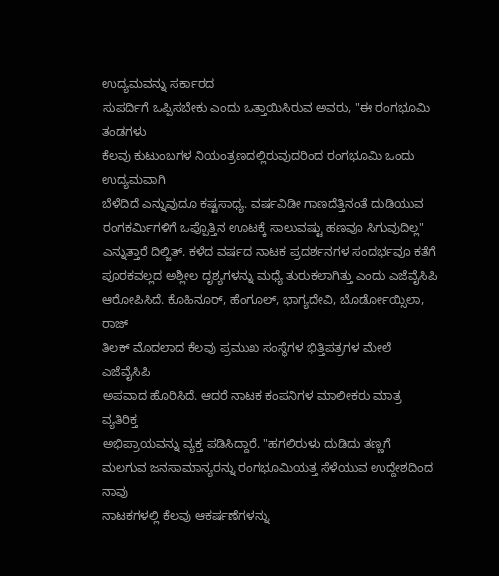ಉದ್ಯಮವನ್ನು ಸರ್ಕಾರದ
ಸುಪರ್ದಿಗೆ ಒಪ್ಪಿಸಬೇಕು ಎಂದು ಒತ್ತಾಯಿಸಿರುವ ಅವರು, "ಈ ರಂಗಭೂಮಿ ತಂಡಗಳು
ಕೆಲವು ಕುಟುಂಬಗಳ ನಿಯಂತ್ರಣದಲ್ಲಿರುವುದರಿಂದ ರಂಗಭೂಮಿ ಒಂದು ಉದ್ಯಮವಾಗಿ
ಬೆಳೆದಿದೆ ಎನ್ನುವುದೂ ಕಷ್ಟಸಾಧ್ಯ. ವರ್ಷವಿಡೀ ಗಾಣದೆತ್ತಿನಂತೆ ದುಡಿಯುವ
ರಂಗಕರ್ಮಿಗಳಿಗೆ ಒಪ್ಪೊತ್ತಿನ ಊಟಕ್ಕೆ ಸಾಲುವಷ್ಟು ಹಣವೂ ಸಿಗುವುದಿಲ್ಲ"
ಎನ್ನುತ್ತಾರೆ ದಿಲ್ಜಿತ್. ಕಳೆದ ವರ್ಷದ ನಾಟಕ ಪ್ರದರ್ಶನಗಳ ಸಂದರ್ಭವೂ ಕತೆಗೆ
ಪೂರಕವಲ್ಲದ ಅಶ್ಲೀಲ ದೃಶ್ಯಗಳನ್ನು ಮಧ್ಯೆ ತುರುಕಲಾಗಿತ್ತು ಎಂದು ಎಜೆವೈಸಿಪಿ
ಆರೋಪಿಸಿದೆ. ಕೊಹಿನೂರ್, ಹೆಂಗೂಲ್, ಭಾಗ್ಯದೇವಿ, ಬೊರ್ಡೋಯ್ಸಿಲಾ, ರಾಜ್
ತಿಲಕ್ ಮೊದಲಾದ ಕೆಲವು ಪ್ರಮುಖ ಸಂಸ್ಥೆಗಳ ಭಿತ್ತಿಪತ್ರಗಳ ಮೇಲೆ ಎಜೆವೈಸಿಪಿ
ಅಪವಾದ ಹೊರಿಸಿದೆ. ಆದರೆ ನಾಟಕ ಕಂಪನಿಗಳ ಮಾಲೀಕರು ಮಾತ್ರ ವ್ಯತಿರಿಕ್ತ
ಅಭಿಪ್ರಾಯವನ್ನು ವ್ಯಕ್ತ ಪಡಿಸಿದ್ದಾರೆ. "ಹಗಲಿರುಳು ದುಡಿದು ತಣ್ಣಗೆ
ಮಲಗುವ ಜನಸಾಮಾನ್ಯರನ್ನು ರಂಗಭೂಮಿಯತ್ತ ಸೆಳೆಯುವ ಉದ್ದೇಶದಿಂದ ನಾವು
ನಾಟಕಗಳಲ್ಲಿ ಕೆಲವು ಆಕರ್ಷಣೆಗಳನ್ನು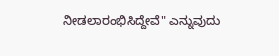ನೀಡಲಾರಂಭಿಸಿದ್ದೇವೆ" ಎನ್ನುವುದು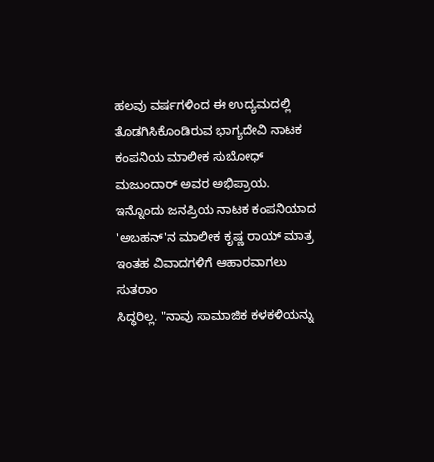ಹಲವು ವರ್ಷಗಳಿಂದ ಈ ಉದ್ಯಮದಲ್ಲಿ ತೊಡಗಿಸಿಕೊಂಡಿರುವ ಭಾಗ್ಯದೇವಿ ನಾಟಕ
ಕಂಪನಿಯ ಮಾಲೀಕ ಸುಬೋಧ್ ಮಜುಂದಾರ್ ಅವರ ಅಭಿಪ್ರಾಯ.
ಇನ್ನೊಂದು ಜನಪ್ರಿಯ ನಾಟಕ ಕಂಪನಿಯಾದ
'ಅಬಹನ್'ನ ಮಾಲೀಕ ಕೃಷ್ಣ ರಾಯ್ ಮಾತ್ರ ಇಂತಹ ವಿವಾದಗಳಿಗೆ ಆಹಾರವಾಗಲು ಸುತರಾಂ
ಸಿದ್ಧರಿಲ್ಲ. "ನಾವು ಸಾಮಾಜಿಕ ಕಳಕಳಿಯನ್ನು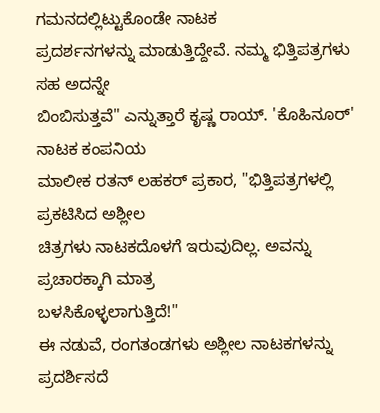ಗಮನದಲ್ಲಿಟ್ಟುಕೊಂಡೇ ನಾಟಕ
ಪ್ರದರ್ಶನಗಳನ್ನು ಮಾಡುತ್ತಿದ್ದೇವೆ. ನಮ್ಮ ಭಿತ್ತಿಪತ್ರಗಳು ಸಹ ಅದನ್ನೇ
ಬಿಂಬಿಸುತ್ತವೆ" ಎನ್ನುತ್ತಾರೆ ಕೃಷ್ಣ ರಾಯ್. 'ಕೊಹಿನೂರ್' ನಾಟಕ ಕಂಪನಿಯ
ಮಾಲೀಕ ರತನ್ ಲಹಕರ್ ಪ್ರಕಾರ, "ಭಿತ್ತಿಪತ್ರಗಳಲ್ಲಿ ಪ್ರಕಟಿಸಿದ ಅಶ್ಲೀಲ
ಚಿತ್ರಗಳು ನಾಟಕದೊಳಗೆ ಇರುವುದಿಲ್ಲ. ಅವನ್ನು ಪ್ರಚಾರಕ್ಕಾಗಿ ಮಾತ್ರ
ಬಳಸಿಕೊಳ್ಳಲಾಗುತ್ತಿದೆ!"
ಈ ನಡುವೆ, ರಂಗತಂಡಗಳು ಅಶ್ಲೀಲ ನಾಟಕಗಳನ್ನು
ಪ್ರದರ್ಶಿಸದೆ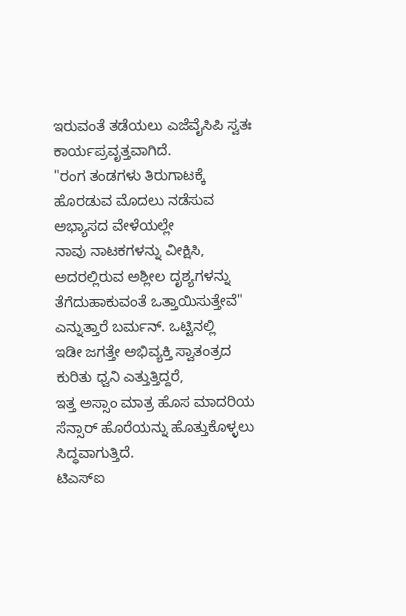ಇರುವಂತೆ ತಡೆಯಲು ಎಜೆವೈಸಿಪಿ ಸ್ವತಃ ಕಾರ್ಯಪ್ರವೃತ್ತವಾಗಿದೆ.
"ರಂಗ ತಂಡಗಳು ತಿರುಗಾಟಕ್ಕೆ ಹೊರಡುವ ಮೊದಲು ನಡೆಸುವ ಅಭ್ಯಾಸದ ವೇಳೆಯಲ್ಲೇ
ನಾವು ನಾಟಕಗಳನ್ನು ವೀಕ್ಷಿಸಿ, ಅದರಲ್ಲಿರುವ ಅಶ್ಲೀಲ ದೃಶ್ಯಗಳನ್ನು
ತೆಗೆದುಹಾಕುವಂತೆ ಒತ್ತಾಯಿಸುತ್ತೇವೆ" ಎನ್ನುತ್ತಾರೆ ಬರ್ಮನ್. ಒಟ್ಟಿನಲ್ಲಿ
ಇಡೀ ಜಗತ್ತೇ ಅಭಿವ್ಯಕ್ತಿ ಸ್ವಾತಂತ್ರದ ಕುರಿತು ಧ್ವನಿ ಎತ್ತುತ್ತಿದ್ದರೆ,
ಇತ್ತ ಅಸ್ಸಾಂ ಮಾತ್ರ ಹೊಸ ಮಾದರಿಯ ಸೆನ್ಸಾರ್ ಹೊರೆಯನ್ನು ಹೊತ್ತುಕೊಳ್ಳಲು
ಸಿದ್ಧವಾಗುತ್ತಿದೆ.
ಟಿಎಸ್ಐ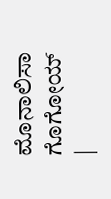ಮೊನಾಲಿಸಾ ಗೊಗೋಯ್
|